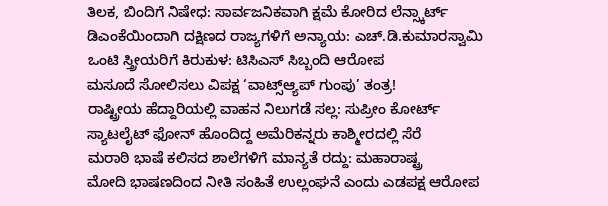ತಿಲಕ, ಬಿಂದಿಗೆ ನಿಷೇಧ: ಸಾರ್ವಜನಿಕವಾಗಿ ಕ್ಷಮೆ ಕೋರಿದ ಲೆನ್ಸ್ಕಾರ್ಟ್
ಡಿಎಂಕೆಯಿಂದಾಗಿ ದಕ್ಷಿಣದ ರಾಜ್ಯಗಳಿಗೆ ಅನ್ಯಾಯ: ಎಚ್.ಡಿ.ಕುಮಾರಸ್ವಾಮಿ
ಒಂಟಿ ಸ್ತ್ರೀಯರಿಗೆ ಕಿರುಕುಳ: ಟಿಸಿಎಸ್ ಸಿಬ್ಬಂದಿ ಆರೋಪ
ಮಸೂದೆ ಸೋಲಿಸಲು ವಿಪಕ್ಷ ‘ವಾಟ್ಸ್ಆ್ಯಪ್ ಗುಂಪು’ ತಂತ್ರ!
ರಾಷ್ಟ್ರೀಯ ಹೆದ್ದಾರಿಯಲ್ಲಿ ವಾಹನ ನಿಲುಗಡೆ ಸಲ್ಲ: ಸುಪ್ರೀಂ ಕೋರ್ಟ್
ಸ್ಯಾಟಲೈಟ್ ಫೋನ್ ಹೊಂದಿದ್ದ ಅಮೆರಿಕನ್ನರು ಕಾಶ್ಮೀರದಲ್ಲಿ ಸೆರೆ
ಮರಾಠಿ ಭಾಷೆ ಕಲಿಸದ ಶಾಲೆಗಳಿಗೆ ಮಾನ್ಯತೆ ರದ್ದು: ಮಹಾರಾಷ್ಟ್ರ
ಮೋದಿ ಭಾಷಣದಿಂದ ನೀತಿ ಸಂಹಿತೆ ಉಲ್ಲಂಘನೆ ಎಂದು ಎಡಪಕ್ಷ ಆರೋಪ